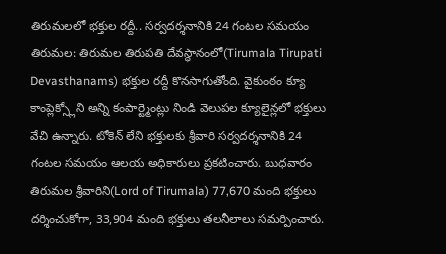తిరుమలలో భక్తుల రద్దీ.. సర్వదర్శనానికి 24 గంటల సమయం
తిరుమల: తిరుమల తిరుపతి దేవస్థానంలో(Tirumala Tirupati Devasthanams) భక్తుల రద్దీ కొనసాగుతోంది. వైకుంఠం క్యూ కాంప్లెక్స్లోని అన్ని కంపార్ట్మెంట్లు నిండి వెలుపల క్యూలైన్లలో భక్తులు వేచి ఉన్నారు. టోకెన్ లేని భక్తులకు శ్రీవారి సర్వదర్శనానికి 24 గంటల సమయం ఆలయ అధికారులు ప్రకటించారు. బుధవారం తిరుమల శ్రీవారిని(Lord of Tirumala) 77,670 మంది భక్తులు దర్శించుకోగా, 33,904 మంది భక్తులు తలనీలాలు సమర్పించారు.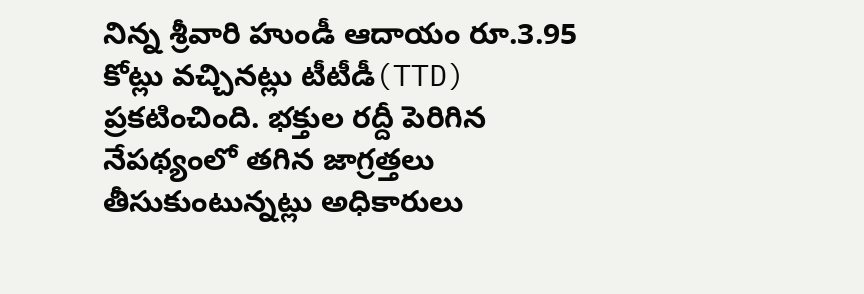నిన్న శ్రీవారి హుండీ ఆదాయం రూ.3.95 కోట్లు వచ్చినట్లు టీటీడీ(TTD) ప్రకటించింది. భక్తుల రద్దీ పెరిగిన నేపథ్యంలో తగిన జాగ్రత్తలు తీసుకుంటున్నట్లు అధికారులు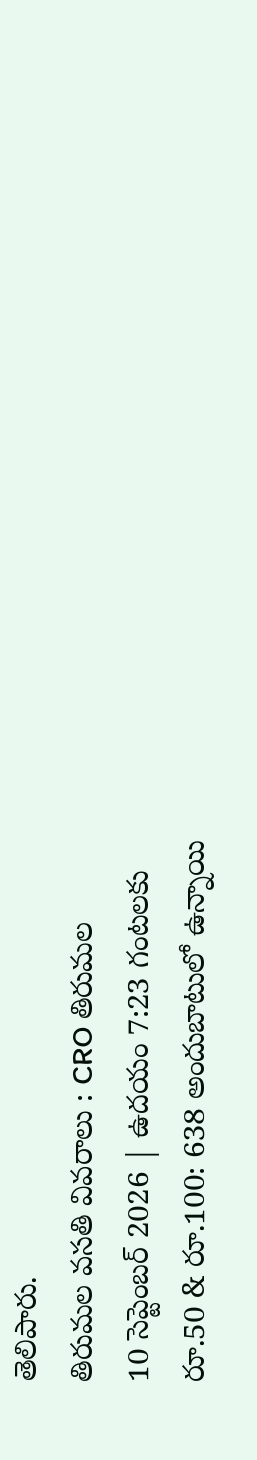తెలిపారు.
తిరుమల వసతి వివరాలు : CRO తిరుమల
10 సెప్టెంబర్ 2026 | ఉదయం 7:23 గంటలకు
రూ.50 & రూ.100: 638 అందుబాటులో ఉన్నాయి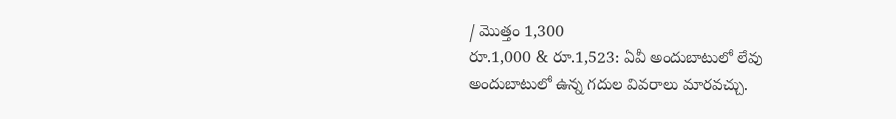/ మొత్తం 1,300
రూ.1,000 & రూ.1,523: ఏవీ అందుబాటులో లేవు
అందుబాటులో ఉన్న గదుల వివరాలు మారవచ్చు.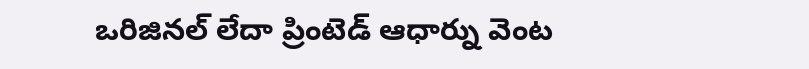ఒరిజినల్ లేదా ప్రింటెడ్ ఆధార్ను వెంట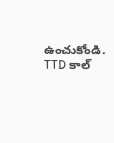ఉంచుకోండి.
TTD కాల్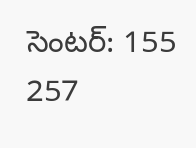సెంటర్: 155 257